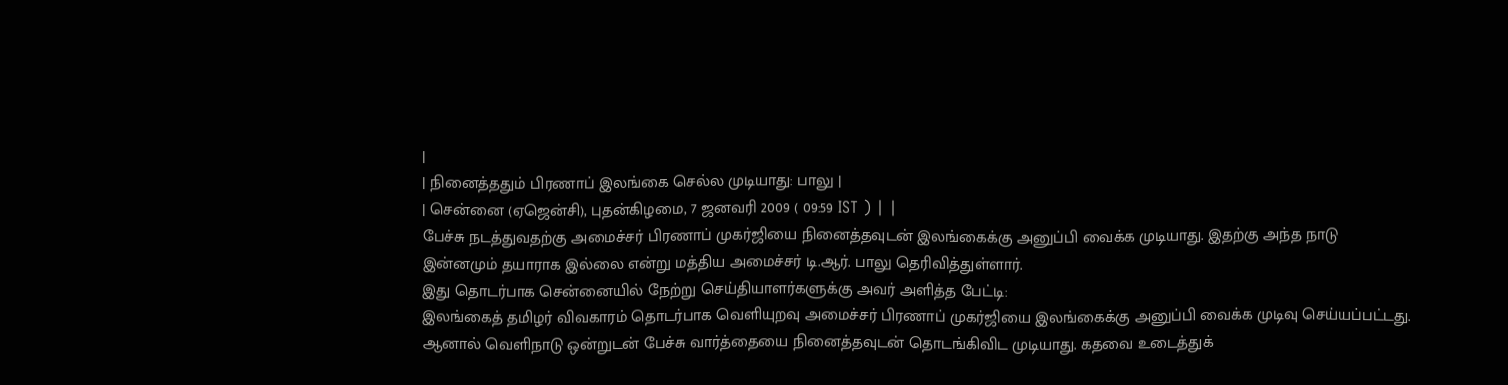|
| நினைத்ததும் பிரணாப் இலங்கை செல்ல முடியாது: பாலு |
| சென்னை (ஏஜென்சி), புதன்கிழமை, 7 ஜனவரி 2009 ( 09:59 IST ) | |
பேச்சு நடத்துவதற்கு அமைச்சர் பிரணாப் முகர்ஜியை நினைத்தவுடன் இலங்கைக்கு அனுப்பி வைக்க முடியாது. இதற்கு அந்த நாடு இன்னமும் தயாராக இல்லை என்று மத்திய அமைச்சர் டி.ஆர். பாலு தெரிவித்துள்ளார்.
இது தொடர்பாக சென்னையில் நேற்று செய்தியாளர்களுக்கு அவர் அளித்த பேட்டி:
இலங்கைத் தமிழர் விவகாரம் தொடர்பாக வெளியுறவு அமைச்சர் பிரணாப் முகர்ஜியை இலங்கைக்கு அனுப்பி வைக்க முடிவு செய்யப்பட்டது. ஆனால் வெளிநாடு ஒன்றுடன் பேச்சு வார்த்தையை நினைத்தவுடன் தொடங்கிவிட முடியாது. கதவை உடைத்துக்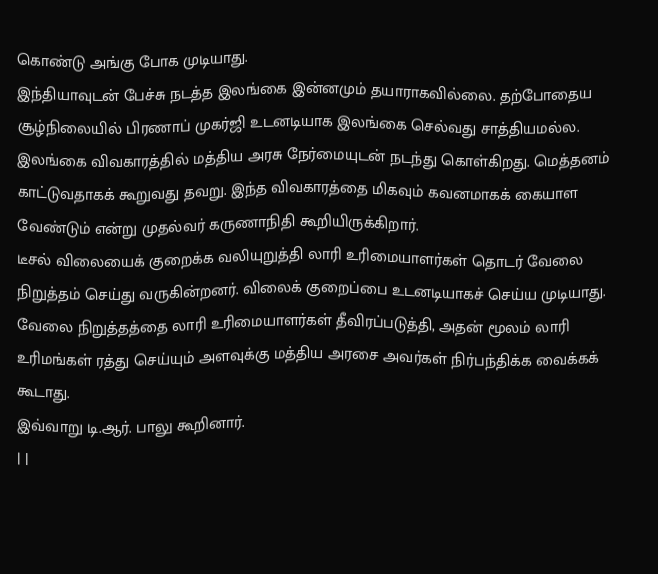கொண்டு அங்கு போக முடியாது.
இந்தியாவுடன் பேச்சு நடத்த இலங்கை இன்னமும் தயாராகவில்லை. தற்போதைய சூழ்நிலையில் பிரணாப் முகர்ஜி உடனடியாக இலங்கை செல்வது சாத்தியமல்ல.
இலங்கை விவகாரத்தில் மத்திய அரசு நேர்மையுடன் நடந்து கொள்கிறது. மெத்தனம் காட்டுவதாகக் கூறுவது தவறு. இந்த விவகாரத்தை மிகவும் கவனமாகக் கையாள வேண்டும் என்று முதல்வர் கருணாநிதி கூறியிருக்கிறார்.
டீசல் விலையைக் குறைக்க வலியுறுத்தி லாரி உரிமையாளர்கள் தொடர் வேலை நிறுத்தம் செய்து வருகின்றனர். விலைக் குறைப்பை உடனடியாகச் செய்ய முடியாது.
வேலை நிறுத்தத்தை லாரி உரிமையாளர்கள் தீவிரப்படுத்தி, அதன் மூலம் லாரி உரிமங்கள் ரத்து செய்யும் அளவுக்கு மத்திய அரசை அவர்கள் நிர்பந்திக்க வைக்கக் கூடாது.
இவ்வாறு டி.ஆர். பாலு கூறினார்.
| |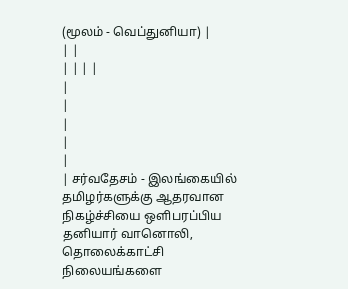(மூலம் - வெப்துனியா) |
| |
| | | |
|
|
|
|
|
| சர்வதேசம் - இலங்கையில் தமிழர்களுக்கு ஆதரவான நிகழ்ச்சியை ஒளிபரப்பிய தனியார் வானொலி, தொலைக்காட்சி நிலையங்களை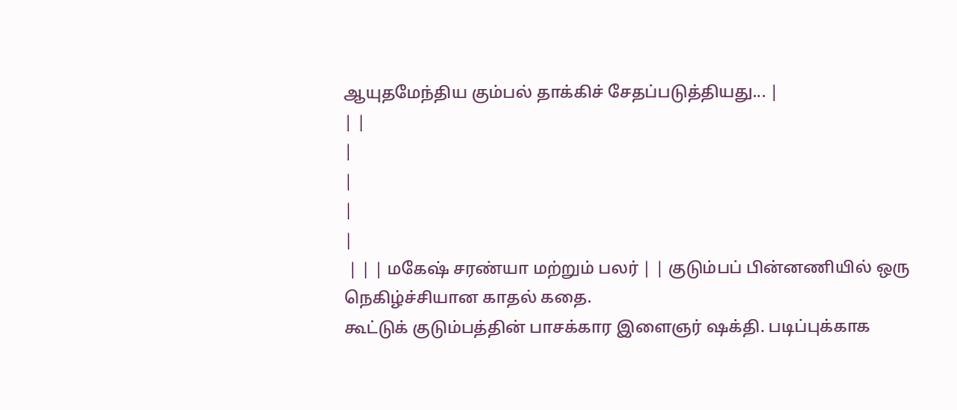ஆயுதமேந்திய கும்பல் தாக்கிச் சேதப்படுத்தியது... |
| |
|
|
|
|
 | | | மகேஷ் சரண்யா மற்றும் பலர் | | குடும்பப் பின்னணியில் ஒரு நெகிழ்ச்சியான காதல் கதை.
கூட்டுக் குடும்பத்தின் பாசக்கார இளைஞர் ஷக்தி. படிப்புக்காக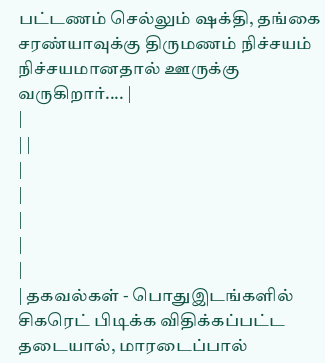பட்டணம் செல்லும் ஷக்தி, தங்கை சரண்யாவுக்கு திருமணம் நிச்சயம் நிச்சயமானதால் ஊருக்கு வருகிறார்.... |
|
| |
|
|
|
|
|
| தகவல்கள் - பொதுஇடங்களில் சிகரெட் பிடிக்க விதிக்கப்பட்ட தடையால், மாரடைப்பால்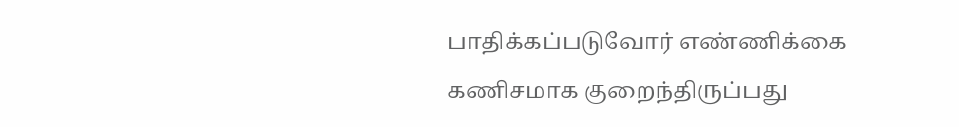பாதிக்கப்படுவோர் எண்ணிக்கை கணிசமாக குறைந்திருப்பது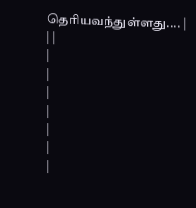தெரியவந்துள்ளது.... |
| |
|
|
|
|
|
|
|